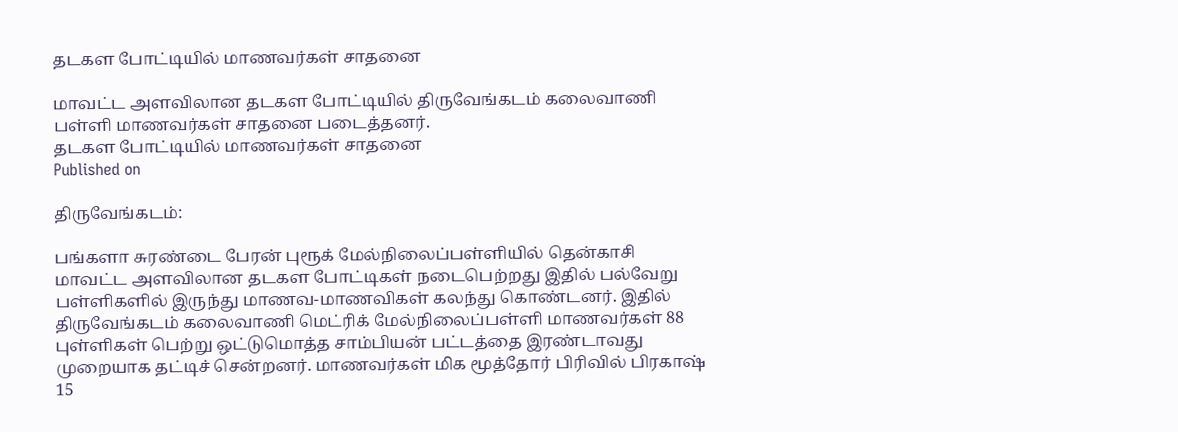தடகள போட்டியில் மாணவர்கள் சாதனை

மாவட்ட அளவிலான தடகள போட்டியில் திருவேங்கடம் கலைவாணி பள்ளி மாணவர்கள் சாதனை படைத்தனர்.
தடகள போட்டியில் மாணவர்கள் சாதனை
Published on

திருவேங்கடம்:

பங்களா சுரண்டை பேரன் புரூக் மேல்நிலைப்பள்ளியில் தென்காசி மாவட்ட அளவிலான தடகள போட்டிகள் நடைபெற்றது இதில் பல்வேறு பள்ளிகளில் இருந்து மாணவ-மாணவிகள் கலந்து கொண்டனர். இதில் திருவேங்கடம் கலைவாணி மெட்ரிக் மேல்நிலைப்பள்ளி மாணவர்கள் 88 புள்ளிகள் பெற்று ஒட்டுமொத்த சாம்பியன் பட்டத்தை இரண்டாவது முறையாக தட்டிச் சென்றனர். மாணவர்கள் மிக மூத்தோர் பிரிவில் பிரகாஷ் 15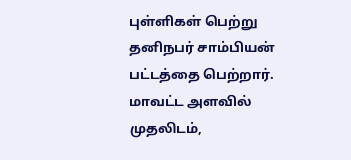புள்ளிகள் பெற்று தனிநபர் சாம்பியன் பட்டத்தை பெற்றார். மாவட்ட அளவில் முதலிடம்,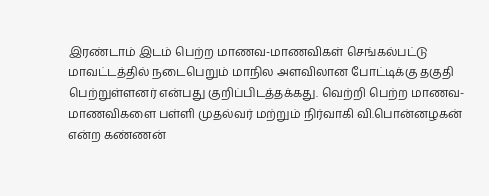இரண்டாம் இடம் பெற்ற மாணவ-மாணவிகள் செங்கல்பட்டு மாவட்டத்தில் நடைபெறும் மாநில அளவிலான போட்டிக்கு தகுதி பெற்றுள்ளனர் என்பது குறிப்பிடத்தக்கது. வெற்றி பெற்ற மாணவ-மாணவிகளை பள்ளி முதல்வர் மற்றும் நிர்வாகி வி.பொன்னழகன் என்ற கண்ணன்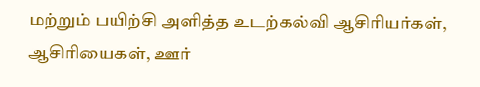மற்றும் பயிற்சி அளித்த உடற்கல்வி ஆசிரியர்கள், ஆசிரியைகள், ஊர்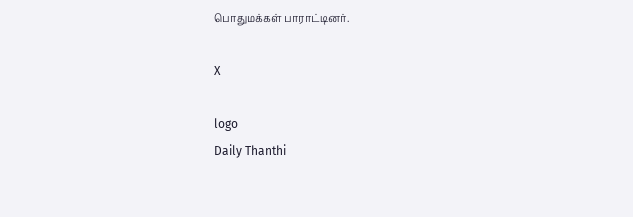பொதுமக்கள் பாராட்டினர்.

X

logo
Daily Thanthi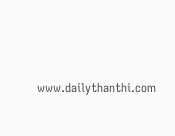www.dailythanthi.com